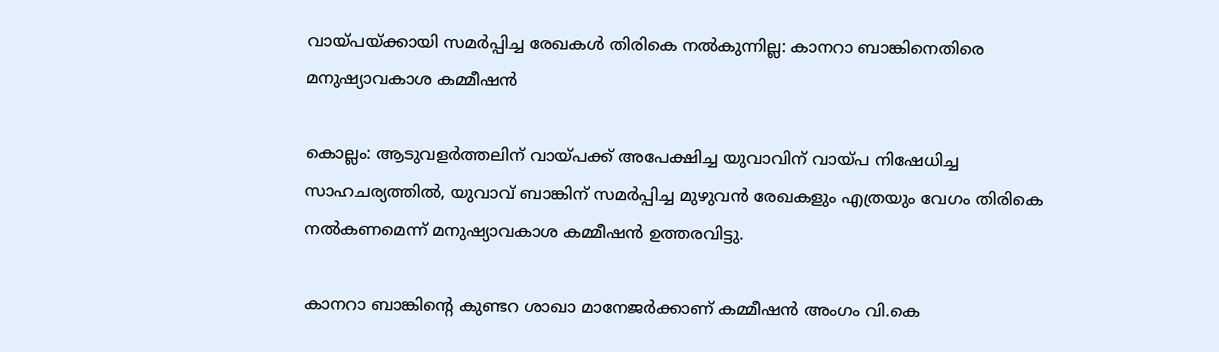വായ്പയ്ക്കായി സമർപ്പിച്ച രേഖകൾ തിരികെ നൽകുന്നില്ല: കാനറാ ബാങ്കിനെതിരെ മനുഷ്യാവകാശ കമ്മീഷൻ

കൊല്ലം: ആടുവളർത്തലിന് വായ്പക്ക് അപേക്ഷിച്ച യുവാവിന് വായ്പ നിഷേധിച്ച സാഹചര്യത്തിൽ, യുവാവ് ബാങ്കിന് സമർപ്പിച്ച മുഴുവൻ രേഖകളും എത്രയും വേഗം തിരികെ നൽകണമെന്ന് മനുഷ്യാവകാശ കമ്മീഷൻ ഉത്തരവിട്ടു.

കാനറാ ബാങ്കിന്റെ കുണ്ടറ ശാഖാ മാനേജർക്കാണ് കമ്മീഷൻ അംഗം വി.കെ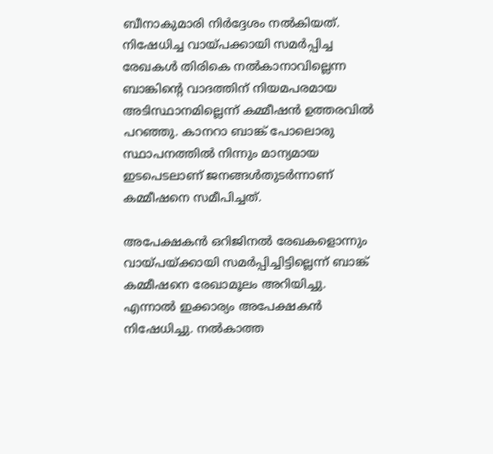ബീനാകുമാരി നിർദ്ദേശം നൽകിയത്. നിഷേധിച്ച വായ്പക്കായി സമർപ്പിച്ച രേഖകൾ തിരികെ നൽകാനാവില്ലെന്ന ബാങ്കിന്റെ വാദത്തിന് നിയമപരമായ അടിസ്ഥാനമില്ലെന്ന് കമ്മീഷൻ ഉത്തരവിൽ പറഞ്ഞു. കാനറാ ബാങ്ക് പോലൊരു സ്ഥാപനത്തിൽ നിന്നും മാന്യമായ ഇടപെടലാണ് ജനങ്ങൾതുടർന്നാണ് കമ്മീഷനെ സമീപിച്ചത്.

അപേക്ഷകൻ ഒറിജിനൽ രേഖകളൊന്നും വായ്പയ്ക്കായി സമർപ്പിച്ചിട്ടില്ലെന്ന് ബാങ്ക് കമ്മീഷനെ രേഖാമൂലം അറിയിച്ചു. എന്നാൽ ഇക്കാര്യം അപേക്ഷകൻ നിഷേധിച്ചു. നൽകാത്ത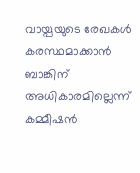വായ്പയുടെ രേഖകൾ കരസ്ഥമാക്കാൻ ബാങ്കിന് അധികാരമില്ലെന്ന് കമ്മീഷൻ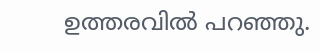ഉത്തരവിൽ പറഞ്ഞു.